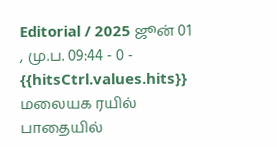Editorial / 2025 ஜூன் 01 , மு.ப. 09:44 - 0 - {{hitsCtrl.values.hits}}
மலையக ரயில் பாதையில்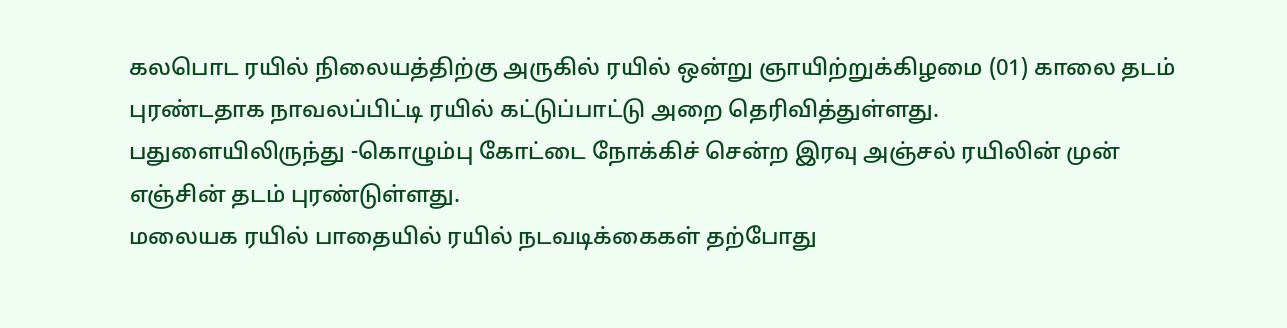கலபொட ரயில் நிலையத்திற்கு அருகில் ரயில் ஒன்று ஞாயிற்றுக்கிழமை (01) காலை தடம் புரண்டதாக நாவலப்பிட்டி ரயில் கட்டுப்பாட்டு அறை தெரிவித்துள்ளது.
பதுளையிலிருந்து -கொழும்பு கோட்டை நோக்கிச் சென்ற இரவு அஞ்சல் ரயிலின் முன் எஞ்சின் தடம் புரண்டுள்ளது.
மலையக ரயில் பாதையில் ரயில் நடவடிக்கைகள் தற்போது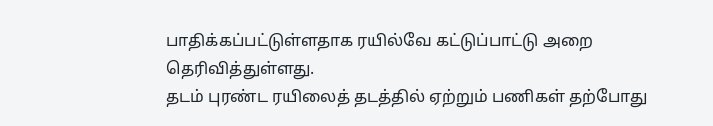பாதிக்கப்பட்டுள்ளதாக ரயில்வே கட்டுப்பாட்டு அறை தெரிவித்துள்ளது.
தடம் புரண்ட ரயிலைத் தடத்தில் ஏற்றும் பணிகள் தற்போது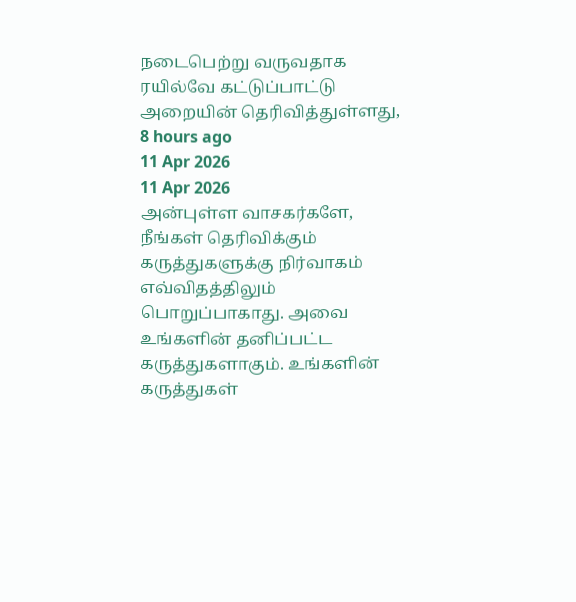நடைபெற்று வருவதாக ரயில்வே கட்டுப்பாட்டு அறையின் தெரிவித்துள்ளது,
8 hours ago
11 Apr 2026
11 Apr 2026
அன்புள்ள வாசகர்களே,
நீங்கள் தெரிவிக்கும் கருத்துகளுக்கு நிர்வாகம் எவ்விதத்திலும் பொறுப்பாகாது. அவை உங்களின் தனிப்பட்ட கருத்துகளாகும். உங்களின் கருத்துகள்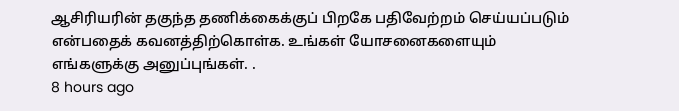ஆசிரியரின் தகுந்த தணிக்கைக்குப் பிறகே பதிவேற்றம் செய்யப்படும் என்பதைக் கவனத்திற்கொள்க. உங்கள் யோசனைகளையும் எங்களுக்கு அனுப்புங்கள். .
8 hours ago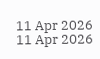11 Apr 2026
11 Apr 2026